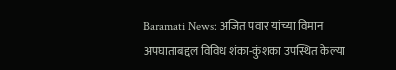Baramati News: अजित पवार यांच्या विमान अपघाताबद्दल विविध शंका-कुंशका उपस्थित केल्या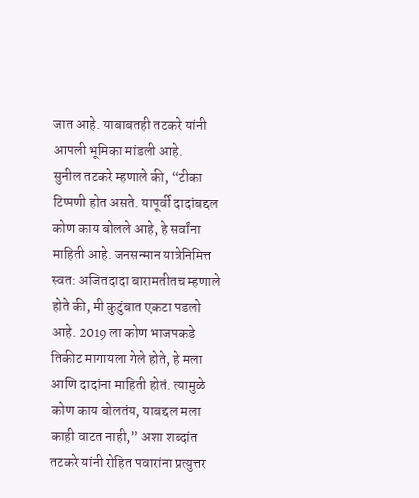जात आहे. याबाबतही तटकरे यांनी आपली भूमिका मांडली आहे.
सुनील तटकरे म्हणाले की, “टीका टिप्पणी होत असते. यापूर्वी दादांबद्दल कोण काय बोलले आहे, हे सर्वांना माहिती आहे. जनसन्मान यात्रेनिमित्त स्वत: अजितदादा बारामतीतच म्हणाले होते की, मी कुटुंबात एकटा पडलो आहे. 2019 ला कोण भाजपकडे तिकीट मागायला गेले होते, हे मला आणि दादांना माहिती होतं. त्यामुळे कोण काय बोलतंय, याबद्दल मला काही वाटत नाही,” अशा शब्दांत तटकरे यांनी रोहित पवारांना प्रत्युत्तर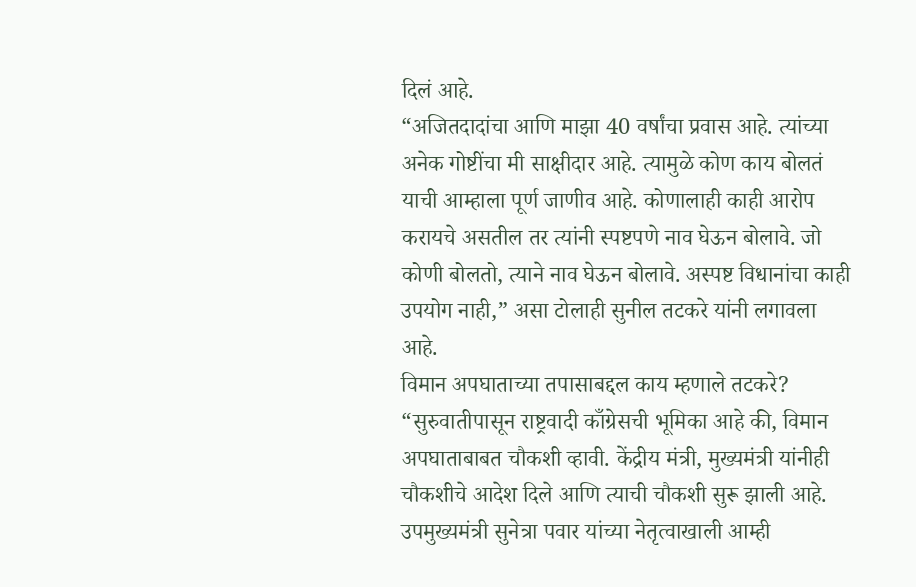दिलं आहे.
“अजितदादांचा आणि माझा 40 वर्षांचा प्रवास आहे. त्यांच्या अनेक गोष्टींचा मी साक्षीदार आहे. त्यामुळे कोण काय बोलतं याची आम्हाला पूर्ण जाणीव आहे. कोणालाही काही आरोप करायचे असतील तर त्यांनी स्पष्टपणे नाव घेऊन बोलावे. जो कोणी बोलतो, त्याने नाव घेऊन बोलावे. अस्पष्ट विधानांचा काही उपयोग नाही,” असा टोलाही सुनील तटकरे यांनी लगावला आहे.
विमान अपघाताच्या तपासाबद्दल काय म्हणाले तटकरे?
“सुरुवातीपासून राष्ट्रवादी काँग्रेसची भूमिका आहे की, विमान अपघाताबाबत चौकशी व्हावी. केंद्रीय मंत्री, मुख्यमंत्री यांनीही चौकशीचे आदेश दिले आणि त्याची चौकशी सुरू झाली आहे. उपमुख्यमंत्री सुनेत्रा पवार यांच्या नेतृत्वाखाली आम्ही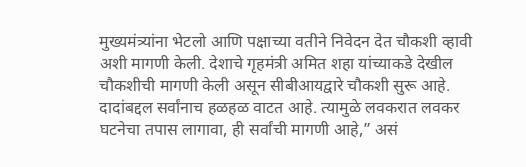मुख्यमंत्र्यांना भेटलो आणि पक्षाच्या वतीने निवेदन देत चौकशी व्हावी अशी मागणी केली. देशाचे गृहमंत्री अमित शहा यांच्याकडे देखील चौकशीची मागणी केली असून सीबीआयद्वारे चौकशी सुरू आहे. दादांबद्दल सर्वांनाच हळहळ वाटत आहे. त्यामुळे लवकरात लवकर घटनेचा तपास लागावा, ही सर्वांची मागणी आहे,” असं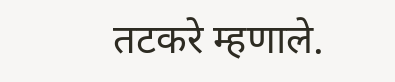तटकरे म्हणाले.